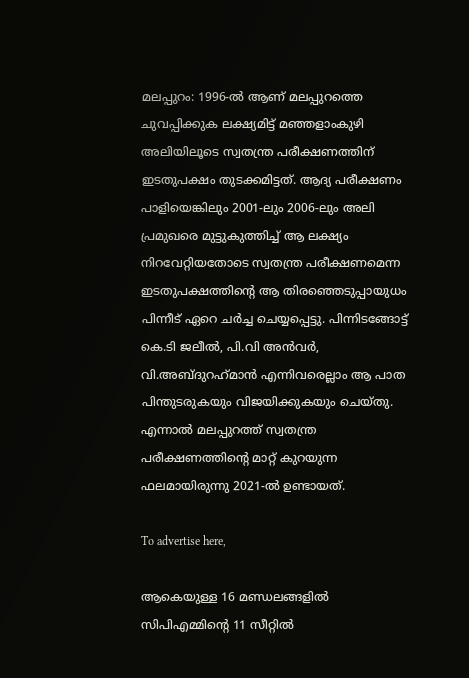മലപ്പുറം: 1996-ൽ ആണ് മലപ്പുറത്തെ ചുവപ്പിക്കുക ലക്ഷ്യമിട്ട് മഞ്ഞളാംകുഴി അലിയിലൂടെ സ്വതന്ത്ര പരീക്ഷണത്തിന് ഇടതുപക്ഷം തുടക്കമിട്ടത്. ആദ്യ പരീക്ഷണം പാളിയെങ്കിലും 2001-ലും 2006-ലും അലി പ്രമുഖരെ മുട്ടുകുത്തിച്ച് ആ ലക്ഷ്യം നിറവേറ്റിയതോടെ സ്വതന്ത്ര പരീക്ഷണമെന്ന ഇടതുപക്ഷത്തിന്റെ ആ തിരഞ്ഞെടുപ്പായുധം പിന്നീട് ഏറെ ചർച്ച ചെയ്യപ്പെട്ടു. പിന്നിടങ്ങോട്ട് കെ.ടി ജലീൽ, പി.വി അൻവർ, വി.അബ്ദുറഹ്‌മാൻ എന്നിവരെല്ലാം ആ പാത പിന്തുടരുകയും വിജയിക്കുകയും ചെയ്തു. എന്നാൽ മലപ്പുറത്ത് സ്വതന്ത്ര പരീക്ഷണത്തിന്റെ മാറ്റ് കുറയുന്ന ഫലമായിരുന്നു 2021-ൽ ഉണ്ടായത്.

To advertise here,

ആകെയുള്ള 16 മണ്ഡലങ്ങളിൽ സിപിഎമ്മിന്റെ 11 സീറ്റിൽ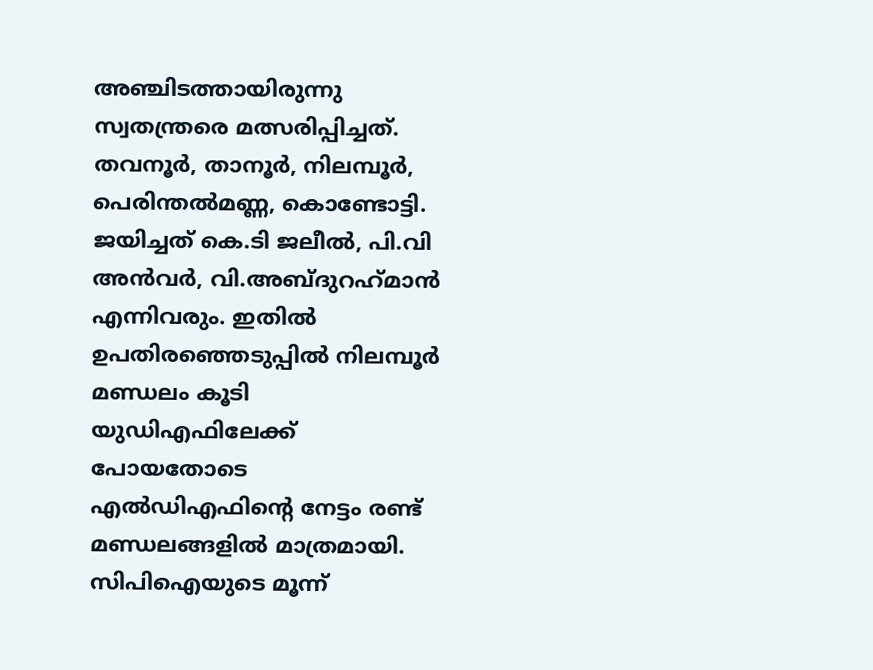അഞ്ചിടത്തായിരുന്നു സ്വതന്ത്രരെ മത്സരിപ്പിച്ചത്. തവനൂർ, താനൂർ, നിലമ്പൂർ, പെരിന്തൽമണ്ണ, കൊണ്ടോട്ടി. ജയിച്ചത് കെ.ടി ജലീൽ, പി.വി അൻവർ, വി.അബ്ദുറഹ്‌മാൻ എന്നിവരും. ഇതിൽ ഉപതിരഞ്ഞെടുപ്പിൽ നിലമ്പൂർ മണ്ഡലം കൂടി യുഡിഎഫിലേക്ക് പോയതോടെ എൽഡിഎഫിന്റെ നേട്ടം രണ്ട് മണ്ഡലങ്ങളിൽ മാത്രമായി. സിപിഐയുടെ മൂന്ന്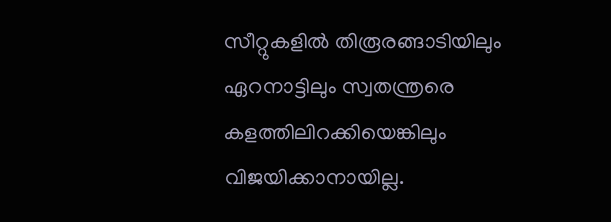സീറ്റുകളിൽ തിരൂരങ്ങാടിയിലും ഏറനാട്ടിലും സ്വതന്ത്രരെ കളത്തിലിറക്കിയെങ്കിലും വിജയിക്കാനായില്ല.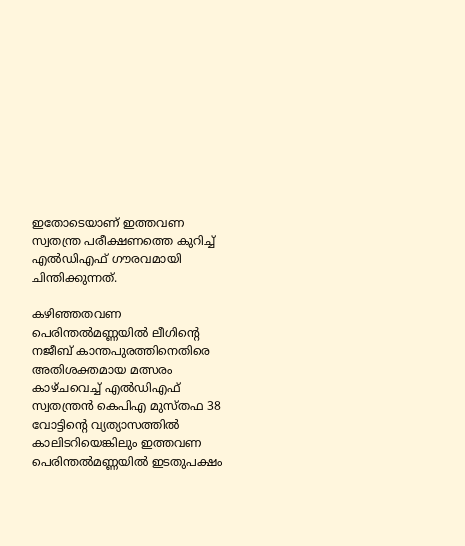ഇതോടെയാണ് ഇത്തവണ സ്വതന്ത്ര പരീക്ഷണത്തെ കുറിച്ച് എൽഡിഎഫ് ഗൗരവമായി ചിന്തിക്കുന്നത്.

കഴിഞ്ഞതവണ പെരിന്തൽമണ്ണയിൽ ലീഗിന്റെ നജീബ് കാന്തപുരത്തിനെതിരെ അതിശക്തമായ മത്സരം കാഴ്ചവെച്ച് എൽഡിഎഫ് സ്വതന്ത്രൻ കെപിഎ മുസ്തഫ 38 വോട്ടിന്റെ വ്യത്യാസത്തിൽ കാലിടറിയെങ്കിലും ഇത്തവണ പെരിന്തൽമണ്ണയിൽ ഇടതുപക്ഷം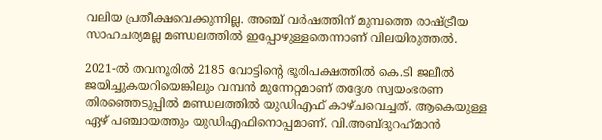വലിയ പ്രതീക്ഷവെക്കുന്നില്ല. അഞ്ച് വർഷത്തിന് മുമ്പത്തെ രാഷ്ട്രീയ സാഹചര്യമല്ല മണ്ഡലത്തിൽ ഇപ്പോഴുള്ളതെന്നാണ് വിലയിരുത്തൽ.

2021-ൽ തവനൂരിൽ 2185 വോട്ടിന്റെ ഭൂരിപക്ഷത്തിൽ കെ.ടി ജലീൽ ജയിച്ചുകയറിയെങ്കിലും വമ്പൻ മുന്നേറ്റമാണ് തദ്ദേശ സ്വയംഭരണ തിരഞ്ഞെടുപ്പിൽ മണ്ഡലത്തിൽ യുഡിഎഫ് കാഴ്ചവെച്ചത്. ആകെയുള്ള ഏഴ് പഞ്ചായത്തും യുഡിഎഫിനൊപ്പമാണ്. വി.അബ്ദുറഹ്‌മാൻ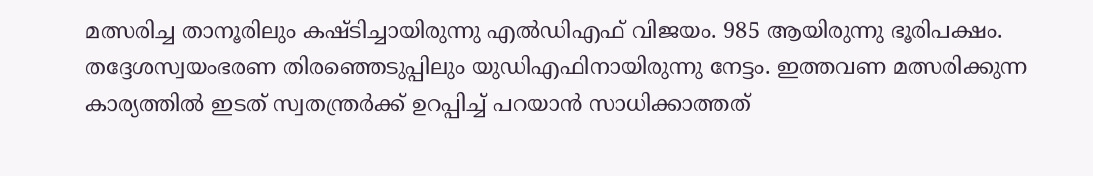മത്സരിച്ച താനൂരിലും കഷ്ടിച്ചായിരുന്നു എൽഡിഎഫ് വിജയം. 985 ആയിരുന്നു ഭൂരിപക്ഷം. തദ്ദേശസ്വയംഭരണ തിരഞ്ഞെടുപ്പിലും യുഡിഎഫിനായിരുന്നു നേട്ടം. ഇത്തവണ മത്സരിക്കുന്ന കാര്യത്തിൽ ഇടത് സ്വതന്ത്രർക്ക് ഉറപ്പിച്ച് പറയാൻ സാധിക്കാത്തത്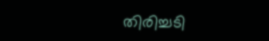തിരിച്ചടി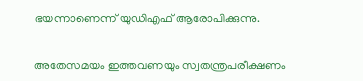ഭയന്നാണെന്ന് യുഡിഎഫ് ആരോപിക്കുന്നു.

അതേസമയം ഇത്തവണയും സ്വതന്ത്രപരീക്ഷണം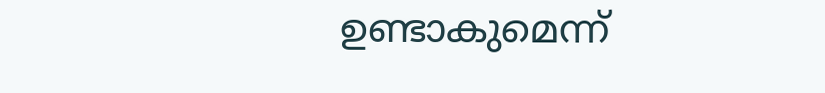ഉണ്ടാകുമെന്ന്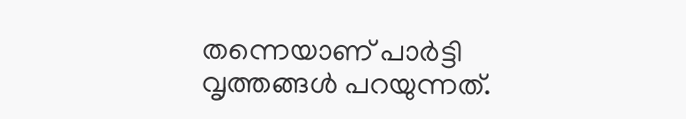തന്നെയാണ് പാർട്ടി വൃത്തങ്ങൾ പറയുന്നത്.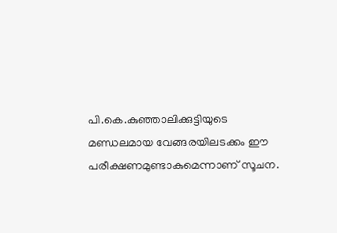പി.കെ.കുഞ്ഞാലിക്കുട്ടിയുടെ മണ്ഡലമായ വേങ്ങരയിലടക്കം ഈ പരീക്ഷണമുണ്ടാകുമെന്നാണ് സൂചന.